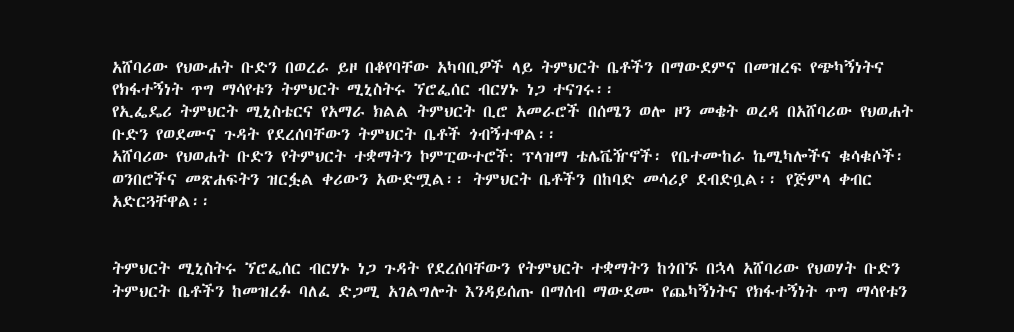አሸባሪው የህውሐት ቡድን በወረራ ይዞ በቆየባቸው አካባቢዎች ላይ ትምህርት ቤቶችን በማውደምና በመዝረፍ የጭካኝነትና የክፋተኝነት ጥግ ማሳየቱን ትምህርት ሚኒስትሩ ኘሮፌሰር ብርሃኑ ነጋ ተናገሩ፡፡
የኢፌዴሪ ትምህርት ሚኒስቴርና የአማራ ክልል ትምህርት ቢሮ አመራሮች በሰሜን ወሎ ዞን መቄት ወረዳ በአሸባሪው የህወሐት ቡድን የወደሙና ጉዳት የደረሰባቸውን ትምህርት ቤቶች ጎብኝተዋል፡፡
አሸባሪው የህወሐት ቡድን የትምህርት ተቋማትን ኮምፒውተሮች: ፕላዝማ ቴሌቬዥኖች፡ የቤተሙከራ ኬሚካሎችና ቁሳቁሶች፡ ወንበሮችና መጽሐፍትን ዝርፏል ቀሪውን አውድሟል፡፡ ትምህርት ቤቶችን በከባድ መሳሪያ ደብድቧል፡፡ የጅምላ ቀብር አድርጓቸዋል፡፡


ትምህርት ሚኒስትሩ ኘሮፌሰር ብርሃኑ ነጋ ጉዳት የደረሰባቸውን የትምህርት ተቋማትን ከጎበኙ በኋላ አሸባሪው የህወሃት ቡድን ትምህርት ቤቶችን ከመዝረፉ ባለፈ ድጋሚ አገልግሎት እንዳይሰጡ በማሰብ ማውደሙ የጨካኝነትና የክፋተኝነት ጥግ ማሳየቱን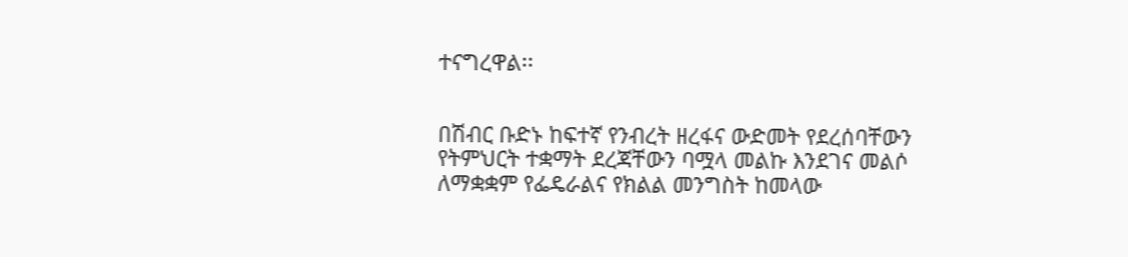ተናግረዋል፡፡


በሽብር ቡድኑ ከፍተኛ የንብረት ዘረፋና ውድመት የደረሰባቸውን የትምህርት ተቋማት ደረጃቸውን ባሟላ መልኩ እንደገና መልሶ ለማቋቋም የፌዴራልና የክልል መንግስት ከመላው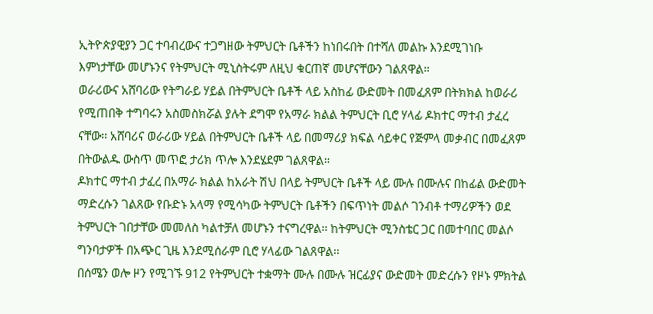ኢትዮጵያዊያን ጋር ተባብረውና ተጋግዘው ትምህርት ቤቶችን ከነበሩበት በተሻለ መልኩ እንደሚገነቡ እምነታቸው መሆኑንና የትምህርት ሚኒስትሩም ለዚህ ቁርጠኛ መሆናቸውን ገልጸዋል።
ወራሪውና አሸባሪው የትግራይ ሃይል በትምህርት ቤቶች ላይ አስከፊ ውድመት በመፈጸም በትክክል ከወራሪ የሚጠበቅ ተግባሩን አስመስክሯል ያሉት ደግሞ የአማራ ክልል ትምህርት ቢሮ ሃላፊ ዶክተር ማተብ ታፈረ ናቸው፡፡ አሸባሪና ወራሪው ሃይል በትምህርት ቤቶች ላይ በመማሪያ ክፍል ሳይቀር የጅምላ መቃብር በመፈጸም በትውልዱ ውስጥ መጥፎ ታሪክ ጥሎ እንደሄደም ገልጸዋል።
ዶክተር ማተብ ታፈረ በአማራ ክልል ከአራት ሽህ በላይ ትምህርት ቤቶች ላይ ሙሉ በሙሉና በከፊል ውድመት ማድረሱን ገልጸው የቡድኑ አላማ የሚሳካው ትምህርት ቤቶችን በፍጥነት መልሶ ገንብቶ ተማሪዎችን ወደ ትምህርት ገበታቸው መመለስ ካልተቻለ መሆኑን ተናግረዋል፡፡ ከትምህርት ሚንስቴር ጋር በመተባበር መልሶ ግንባታዎች በአጭር ጊዜ እንደሚሰራም ቢሮ ሃላፊው ገልጸዋል፡፡
በሰሜን ወሎ ዞን የሚገኙ 912 የትምህርት ተቋማት ሙሉ በሙሉ ዝርፊያና ውድመት መድረሱን የዞኑ ምክትል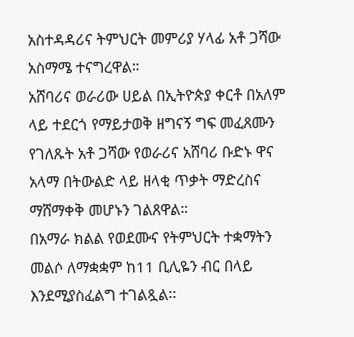አስተዳዳሪና ትምህርት መምሪያ ሃላፊ አቶ ጋሻው አስማሜ ተናግረዋል።
አሸባሪና ወራሪው ሀይል በኢትዮጵያ ቀርቶ በአለም ላይ ተደርጎ የማይታወቅ ዘግናኝ ግፍ መፈጸሙን የገለጹት አቶ ጋሻው የወራሪና አሸባሪ ቡድኑ ዋና አላማ በትውልድ ላይ ዘላቂ ጥቃት ማድረስና ማሸማቀቅ መሆኑን ገልጸዋል።
በአማራ ክልል የወደሙና የትምህርት ተቋማትን መልሶ ለማቋቋም ከ11 ቢሊዬን ብር በላይ እንደሚያስፈልግ ተገልጿል፡፡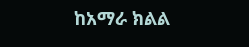ከአማራ ክልል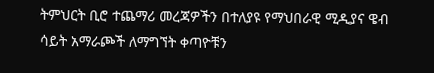ትምህርት ቢሮ ተጨማሪ መረጃዎችን በተለያዩ የማህበራዊ ሚዲያና ዌብ ሳይት አማራጮች ለማግኘት ቀጣዮቹን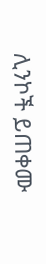ሊንኮች ይጠቀሙ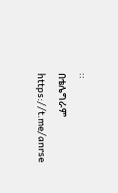::
በቴሌግራም https://t.me/anrse